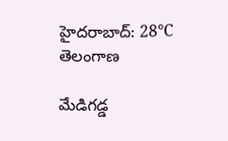హైదరాబాద్: 28°C
తెలంగాణ

మేడిగడ్డ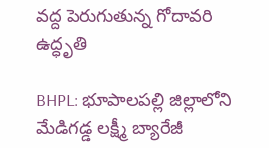వద్ద పెరుగుతున్న గోదావరి ఉద్ధృతి

BHPL: భూపాలపల్లి జిల్లాలోని మేడిగడ్డ లక్ష్మీ బ్యారేజీ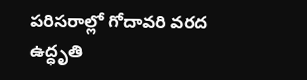పరిసరాల్లో గోదావరి వరద ఉద్ధృతి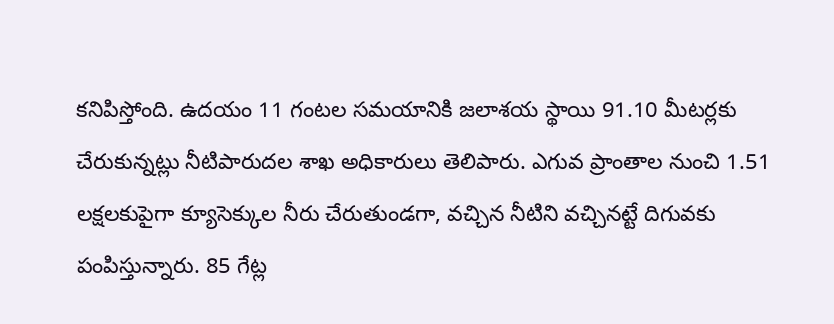కనిపిస్తోంది. ఉదయం 11 గంటల సమయానికి జలాశయ స్థాయి 91.10 మీటర్లకు చేరుకున్నట్లు నీటిపారుదల శాఖ అధికారులు తెలిపారు. ఎగువ ప్రాంతాల నుంచి 1.51 లక్షలకుపైగా క్యూసెక్కుల నీరు చేరుతుండగా, వచ్చిన నీటిని వచ్చినట్టే దిగువకు పంపిస్తున్నారు. 85 గేట్ల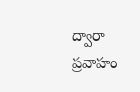ద్వారా ప్రవాహం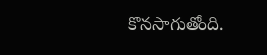కొనసాగుతోంది.